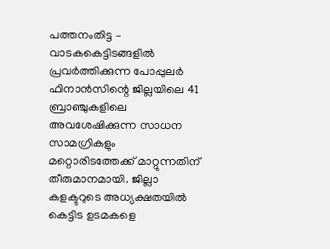പത്തനംതിട്ട – വാടകകെട്ടിടങ്ങളിൽ പ്രവർത്തിക്കുന്ന പോപ്പുലർ ഫിനാൻസിന്റെ ജില്ലയിലെ 41 ബ്രാഞ്ചുകളിലെ അവശേഷിക്കുന്ന സാധന സാമഗ്രികളും മറ്റൊരിടത്തേക്ക് മാറ്റുന്നതിന് തീരുമാനമായി. ജില്ലാ കളക്ടറുടെ അധ്യക്ഷതയിൽ കെട്ടിട ഉടമകളെ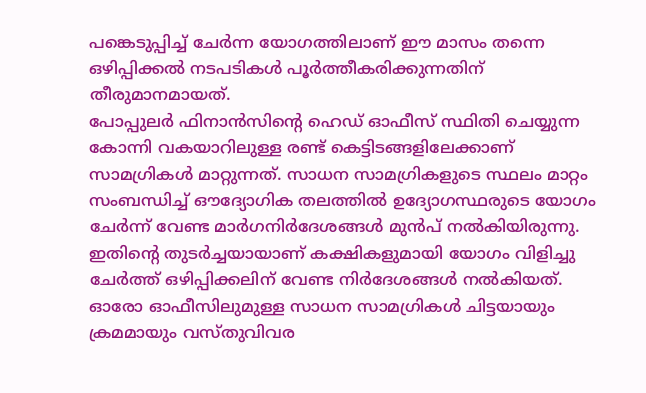പങ്കെടുപ്പിച്ച് ചേർന്ന യോഗത്തിലാണ് ഈ മാസം തന്നെ ഒഴിപ്പിക്കൽ നടപടികൾ പൂർത്തീകരിക്കുന്നതിന് തീരുമാനമായത്.
പോപ്പുലർ ഫിനാൻസിന്റെ ഹെഡ് ഓഫീസ് സ്ഥിതി ചെയ്യുന്ന കോന്നി വകയാറിലുള്ള രണ്ട് കെട്ടിടങ്ങളിലേക്കാണ് സാമഗ്രികൾ മാറ്റുന്നത്. സാധന സാമഗ്രികളുടെ സ്ഥലം മാറ്റം സംബന്ധിച്ച് ഔദ്യോഗിക തലത്തിൽ ഉദ്യോഗസ്ഥരുടെ യോഗം ചേർന്ന് വേണ്ട മാർഗനിർദേശങ്ങൾ മുൻപ് നൽകിയിരുന്നു. ഇതിന്റെ തുടർച്ചയായാണ് കക്ഷികളുമായി യോഗം വിളിച്ചു ചേർത്ത് ഒഴിപ്പിക്കലിന് വേണ്ട നിർദേശങ്ങൾ നൽകിയത്. ഓരോ ഓഫീസിലുമുള്ള സാധന സാമഗ്രികൾ ചിട്ടയായും ക്രമമായും വസ്തുവിവര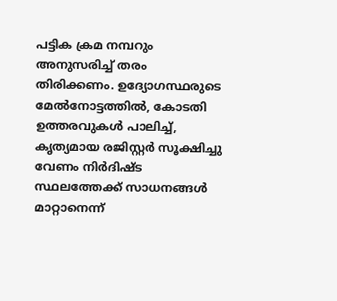പട്ടിക ക്രമ നമ്പറും അനുസരിച്ച് തരം തിരിക്കണം. ഉദ്യോഗസ്ഥരുടെ മേൽനോട്ടത്തിൽ, കോടതി ഉത്തരവുകൾ പാലിച്ച്, കൃത്യമായ രജിസ്റ്റർ സൂക്ഷിച്ചു വേണം നിർദിഷ്ട സ്ഥലത്തേക്ക് സാധനങ്ങൾ മാറ്റാനെന്ന്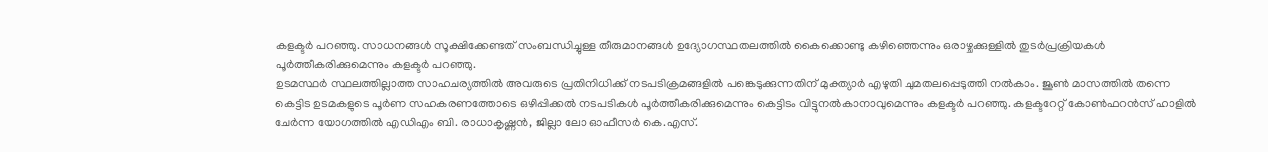കളക്ടർ പറഞ്ഞു. സാധനങ്ങൾ സൂക്ഷിക്കേണ്ടത് സംബന്ധിച്ചുള്ള തീരുമാനങ്ങൾ ഉദ്യോഗസ്ഥതലത്തിൽ കൈക്കൊണ്ടു കഴിഞ്ഞെന്നും ഒരാഴ്ചക്കുള്ളിൽ തുടർപ്രക്രിയകൾ പൂർത്തീകരിക്കുമെന്നും കളക്ടർ പറഞ്ഞു.
ഉടമസ്ഥർ സ്ഥലത്തില്ലാത്ത സാഹചര്യത്തിൽ അവരുടെ പ്രതിനിധിക്ക് നടപടിക്രമങ്ങളിൽ പങ്കെടുക്കുന്നതിന് മുക്ത്യാർ എഴുതി ചുമതലപ്പെടുത്തി നൽകാം. ജൂൺ മാസത്തിൽ തന്നെ കെട്ടിട ഉടമകളുടെ പൂർണ സഹകരണത്തോടെ ഒഴിപ്പിക്കൽ നടപടികൾ പൂർത്തീകരിക്കുമെന്നും കെട്ടിടം വിട്ടുനൽകാനാവുമെന്നും കളക്ടർ പറഞ്ഞു. കളക്ടറേറ്റ് കോൺഫറൻസ് ഹാളിൽ ചേർന്ന യോഗത്തിൽ എഡിഎം ബി. രാധാകൃഷ്ണൻ, ജില്ലാ ലോ ഓഫീസർ കെ.എസ്.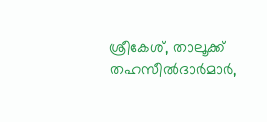ശ്രീകേശ്, താലൂക്ക് തഹസീൽദാർമാർ,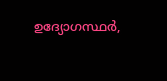ഉദ്യോഗസ്ഥർ,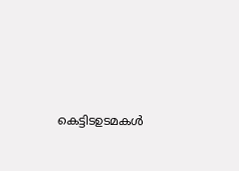കെട്ടിടഉടമകൾ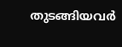തുടങ്ങിയവർ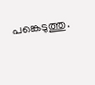പങ്കെടുത്തു.